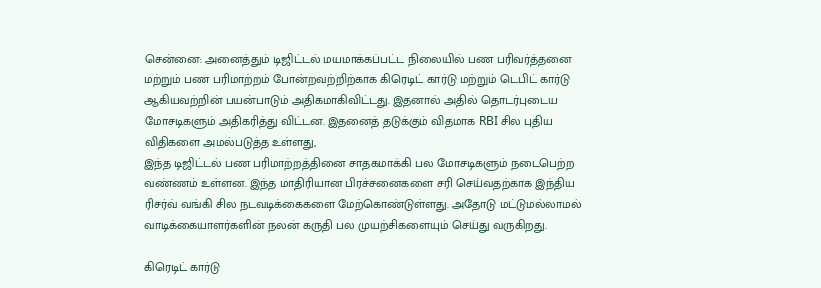சென்னை: அனைத்தும் டிஜிட்டல் மயமாக்கப்பட்ட நிலையில் பண பரிவர்த்தனை மற்றும் பண பரிமாற்றம் போன்றவற்றிற்காக கிரெடிட் கார்டு மற்றும் டெபிட் கார்டு ஆகியவற்றின் பயன்பாடும் அதிகமாகிவிட்டது. இதனால் அதில் தொடர்புடைய மோசடிகளும் அதிகரித்து விட்டன. இதனைத் தடுக்கும் விதமாக RBI சில புதிய விதிகளை அமல்படுத்த உள்ளது,
இந்த டிஜிட்டல் பண பரிமாற்றத்தினை சாதகமாக்கி பல மோசடிகளும் நடைபெற்ற வண்ணம் உள்ளன. இந்த மாதிரியான பிரச்சனைகளை சரி செய்வதற்காக இந்திய ரிசர்வ் வங்கி சில நடவடிக்கைகளை மேற்கொண்டுள்ளது. அதோடு மட்டுமல்லாமல் வாடிக்கையாளர்களின் நலன் கருதி பல முயற்சிகளையும் செய்து வருகிறது.

கிரெடிட் கார்டு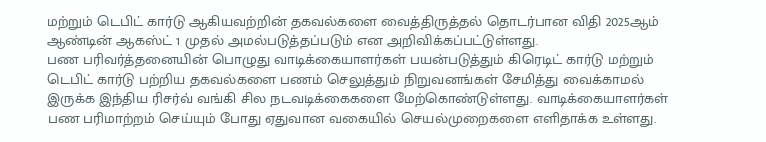மற்றும் டெபிட் கார்டு ஆகியவற்றின் தகவல்களை வைத்திருத்தல் தொடர்பான விதி 2025ஆம் ஆண்டின் ஆகஸ்ட் 1 முதல் அமல்படுத்தப்படும் என அறிவிக்கப்பட்டுள்ளது.
பண பரிவர்த்தனையின் பொழுது வாடிக்கையாளர்கள் பயன்படுத்தும் கிரெடிட் கார்டு மற்றும் டெபிட் கார்டு பற்றிய தகவல்களை பணம் செலுத்தும் நிறுவனங்கள் சேமித்து வைக்காமல் இருக்க இந்திய ரிசர்வ் வங்கி சில நடவடிக்கைகளை மேற்கொண்டுள்ளது. வாடிக்கையாளர்கள் பண பரிமாற்றம் செய்யும் போது ஏதுவான வகையில் செயல்முறைகளை எளிதாக்க உள்ளது.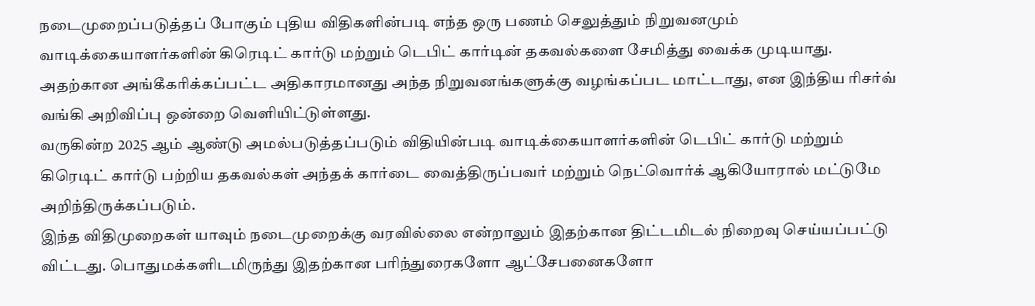நடைமுறைப்படுத்தப் போகும் புதிய விதிகளின்படி எந்த ஒரு பணம் செலுத்தும் நிறுவனமும் வாடிக்கையாளர்களின் கிரெடிட் கார்டு மற்றும் டெபிட் கார்டின் தகவல்களை சேமித்து வைக்க முடியாது. அதற்கான அங்கீகரிக்கப்பட்ட அதிகாரமானது அந்த நிறுவனங்களுக்கு வழங்கப்பட மாட்டாது, என இந்திய ரிசர்வ் வங்கி அறிவிப்பு ஒன்றை வெளியிட்டுள்ளது.
வருகின்ற 2025 ஆம் ஆண்டு அமல்படுத்தப்படும் விதியின்படி வாடிக்கையாளர்களின் டெபிட் கார்டு மற்றும் கிரெடிட் கார்டு பற்றிய தகவல்கள் அந்தக் கார்டை வைத்திருப்பவர் மற்றும் நெட்வொர்க் ஆகியோரால் மட்டுமே அறிந்திருக்கப்படும்.
இந்த விதிமுறைகள் யாவும் நடைமுறைக்கு வரவில்லை என்றாலும் இதற்கான திட்டமிடல் நிறைவு செய்யப்பட்டு விட்டது. பொதுமக்களிடமிருந்து இதற்கான பரிந்துரைகளோ ஆட்சேபனைகளோ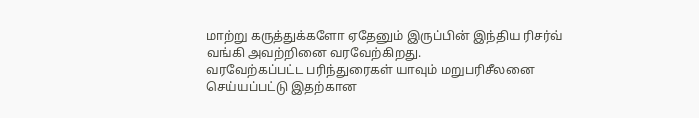மாற்று கருத்துக்களோ ஏதேனும் இருப்பின் இந்திய ரிசர்வ் வங்கி அவற்றினை வரவேற்கிறது.
வரவேற்கப்பட்ட பரிந்துரைகள் யாவும் மறுபரிசீலனை செய்யப்பட்டு இதற்கான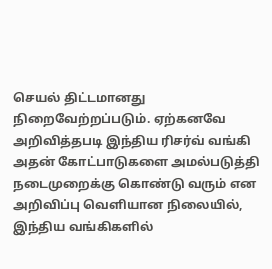செயல் திட்டமானது நிறைவேற்றப்படும். ஏற்கனவே அறிவித்தபடி இந்திய ரிசர்வ் வங்கி அதன் கோட்பாடுகளை அமல்படுத்தி நடைமுறைக்கு கொண்டு வரும் என அறிவிப்பு வெளியான நிலையில், இந்திய வங்கிகளில்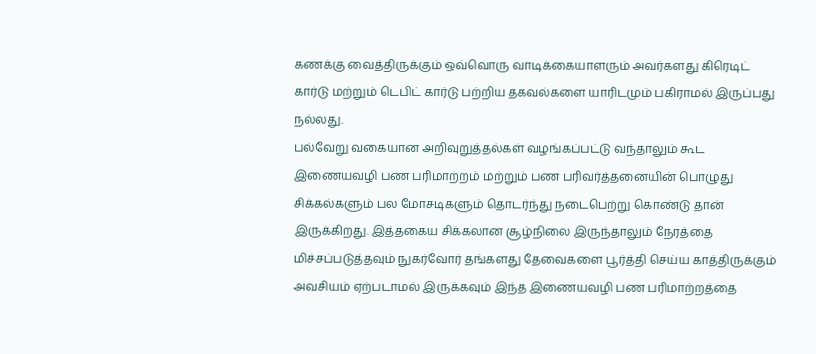கணக்கு வைத்திருக்கும் ஒவ்வொரு வாடிக்கையாளரும் அவர்களது கிரெடிட் கார்டு மற்றும் டெபிட் கார்டு பற்றிய தகவல்களை யாரிடமும் பகிராமல் இருப்பது நல்லது.
பல்வேறு வகையான அறிவுறுத்தல்கள் வழங்கப்பட்டு வந்தாலும் கூட இணையவழி பண பரிமாற்றம் மற்றும் பண பரிவர்த்தனையின் பொழுது சிக்கல்களும் பல மோசடிகளும் தொடர்ந்து நடைபெற்று கொண்டு தான் இருக்கிறது. இத்தகைய சிக்கலான சூழ்நிலை இருந்தாலும் நேரத்தை மிச்சப்படுத்தவும் நுகர்வோர் தங்களது தேவைகளை பூர்த்தி செய்ய காத்திருக்கும் அவசியம் ஏற்படாமல் இருக்கவும் இந்த இணையவழி பண பரிமாற்றத்தை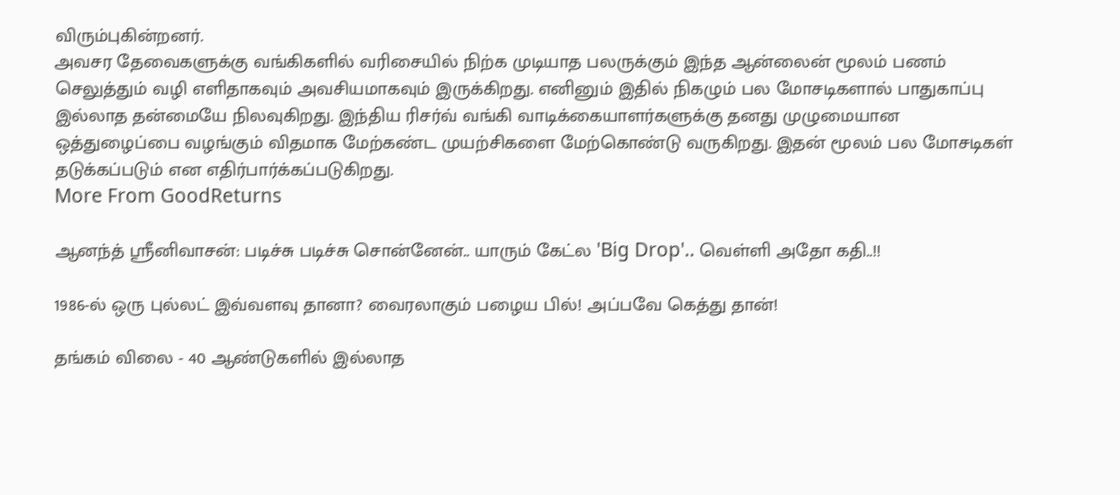விரும்புகின்றனர்.
அவசர தேவைகளுக்கு வங்கிகளில் வரிசையில் நிற்க முடியாத பலருக்கும் இந்த ஆன்லைன் மூலம் பணம் செலுத்தும் வழி எளிதாகவும் அவசியமாகவும் இருக்கிறது. எனினும் இதில் நிகழும் பல மோசடிகளால் பாதுகாப்பு இல்லாத தன்மையே நிலவுகிறது. இந்திய ரிசர்வ் வங்கி வாடிக்கையாளர்களுக்கு தனது முழுமையான ஒத்துழைப்பை வழங்கும் விதமாக மேற்கண்ட முயற்சிகளை மேற்கொண்டு வருகிறது. இதன் மூலம் பல மோசடிகள் தடுக்கப்படும் என எதிர்பார்க்கப்படுகிறது.
More From GoodReturns

ஆனந்த் ஸ்ரீனிவாசன்: படிச்சு படிச்சு சொன்னேன்.. யாரும் கேட்ல 'Big Drop'.. வெள்ளி அதோ கதி..!!

1986-ல் ஒரு புல்லட் இவ்வளவு தானா? வைரலாகும் பழைய பில்! அப்பவே கெத்து தான்!

தங்கம் விலை - 40 ஆண்டுகளில் இல்லாத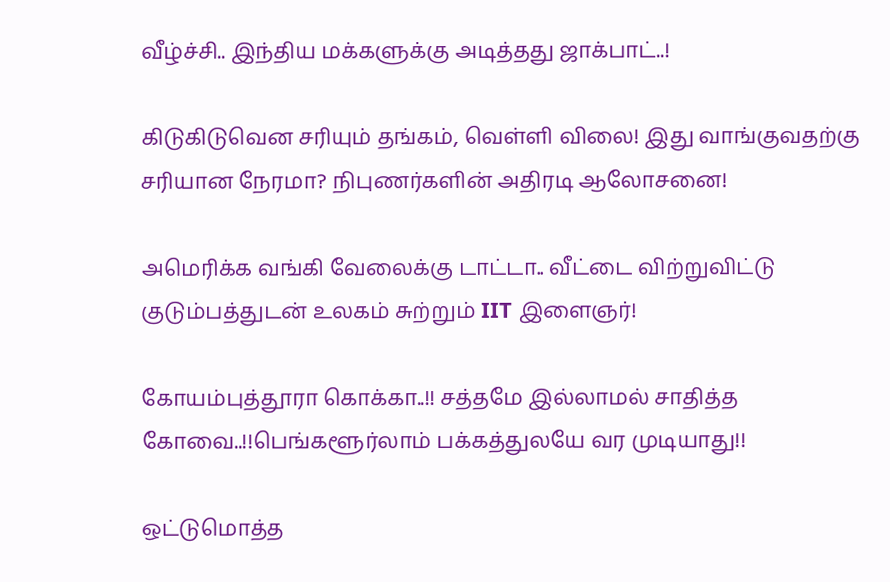வீழ்ச்சி.. இந்திய மக்களுக்கு அடித்தது ஜாக்பாட்..!

கிடுகிடுவென சரியும் தங்கம், வெள்ளி விலை! இது வாங்குவதற்கு சரியான நேரமா? நிபுணர்களின் அதிரடி ஆலோசனை!

அமெரிக்க வங்கி வேலைக்கு டாட்டா.. வீட்டை விற்றுவிட்டு குடும்பத்துடன் உலகம் சுற்றும் IIT இளைஞர்!

கோயம்புத்தூரா கொக்கா..!! சத்தமே இல்லாமல் சாதித்த கோவை..!!பெங்களூர்லாம் பக்கத்துலயே வர முடியாது!!

ஒட்டுமொத்த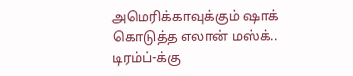அமெரிக்காவுக்கும் ஷாக் கொடுத்த எலான் மஸ்க்.. டிரம்ப்-க்கு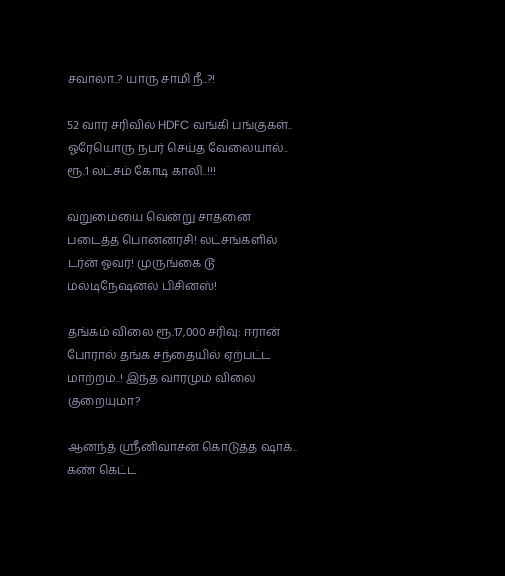சவாலா..? யாரு சாமி நீ..?!

52 வார சரிவில் HDFC வங்கி பங்குகள்.. ஓரேயொரு நபர் செய்த வேலையால்.. ரூ.1 லட்சம் கோடி காலி..!!!

வறுமையை வென்று சாதனை படைத்த பொன்னரசி! லட்சங்களில் டர்ன் ஓவர்! முருங்கை டூ மல்டிநேஷனல் பிசினஸ்!

தங்கம் விலை ரூ.17,000 சரிவு: ஈரான் போரால் தங்க சந்தையில் ஏற்பட்ட மாற்றம்..! இந்த வாரமும் விலை குறையுமா?

ஆனந்த் ஸ்ரீனிவாசன் கொடுத்த ஷாக்.. கண் கெட்ட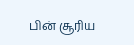பின் சூரிய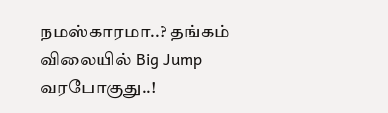நமஸ்காரமா..? தங்கம் விலையில் Big Jump வரபோகுது..!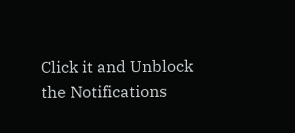Click it and Unblock the Notifications